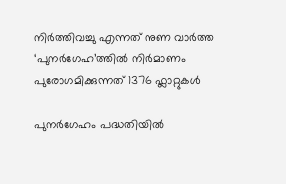നിർത്തിവച്ചു എന്നത് നുണ വാർത്ത
‘പുനർഗേഹ’ത്തിൽ നിർമാണം പുരോഗമിക്കുന്നത് 1376 ഫ്ലാറ്റുകൾ

പുനർഗേഹം പദ്ധതിയിൽ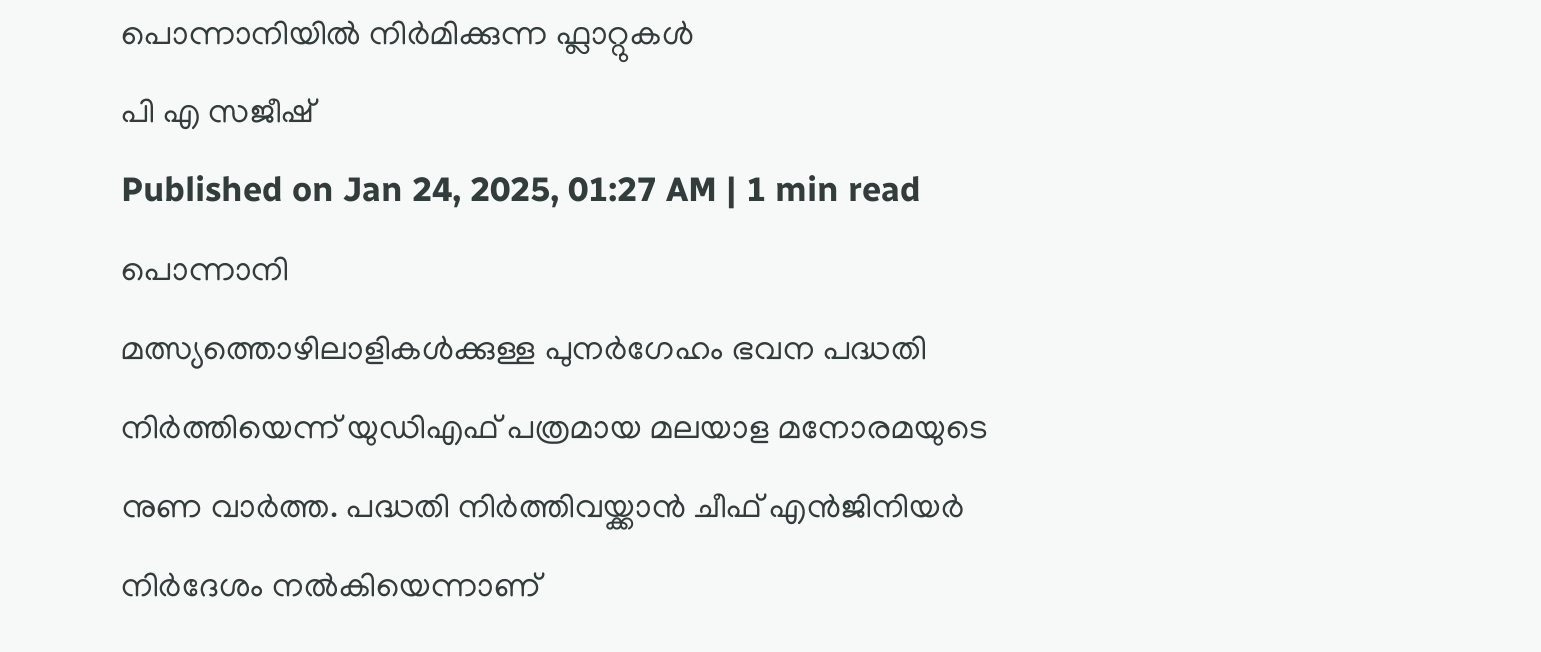പൊന്നാനിയിൽ നിർമിക്കുന്ന ഫ്ലാറ്റുകൾ
പി എ സജീഷ്
Published on Jan 24, 2025, 01:27 AM | 1 min read
പൊന്നാനി
മത്സ്യത്തൊഴിലാളികൾക്കുള്ള പുനർഗേഹം ഭവന പദ്ധതി നിർത്തിയെന്ന് യുഡിഎഫ് പത്രമായ മലയാള മനോരമയുടെ നുണ വാർത്ത. പദ്ധതി നിർത്തിവയ്ക്കാൻ ചീഫ് എൻജിനിയർ നിർദേശം നൽകിയെന്നാണ്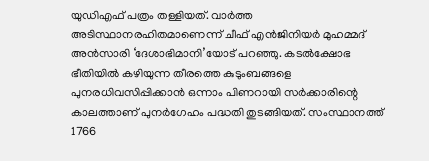യുഡിഎഫ് പത്രം തള്ളിയത്. വാർത്ത അടിസ്ഥാനരഹിതമാണെന്ന് ചീഫ് എൻജിനിയർ മുഹമ്മദ് അൻസാരി ‘ദേശാഭിമാനി’യോട് പറഞ്ഞു. കടൽക്ഷോഭ ഭീതിയിൽ കഴിയുന്ന തീരത്തെ കുടുംബങ്ങളെ പുനരധിവസിപ്പിക്കാൻ ഒന്നാം പിണറായി സർക്കാരിന്റെ കാലത്താണ് പുനർഗേഹം പദ്ധതി തുടങ്ങിയത്. സംസ്ഥാനത്ത് 1766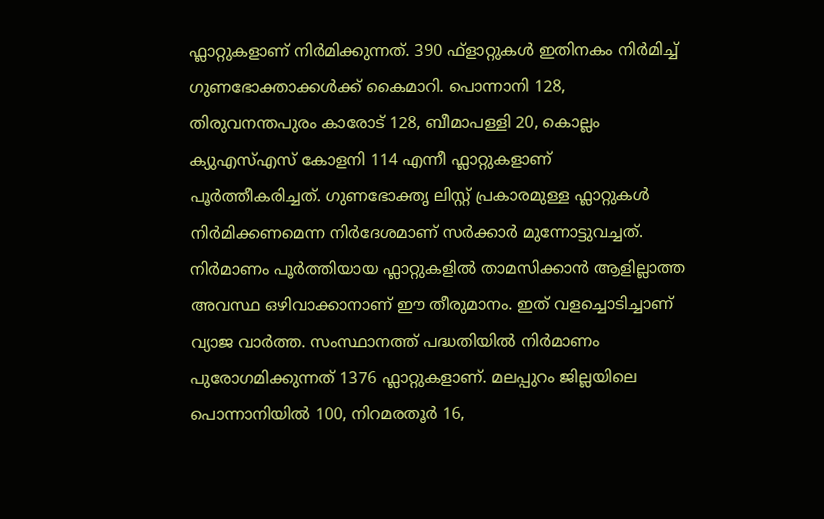ഫ്ലാറ്റുകളാണ് നിർമിക്കുന്നത്. 390 ഫ്ളാറ്റുകൾ ഇതിനകം നിർമിച്ച് ഗുണഭോക്താക്കൾക്ക് കൈമാറി. പൊന്നാനി 128, തിരുവനന്തപുരം കാരോട് 128, ബീമാപള്ളി 20, കൊല്ലം ക്യുഎസ്എസ് കോളനി 114 എന്നീ ഫ്ലാറ്റുകളാണ് പൂർത്തീകരിച്ചത്. ഗുണഭോക്തൃ ലിസ്റ്റ് പ്രകാരമുള്ള ഫ്ലാറ്റുകൾ നിർമിക്കണമെന്ന നിർദേശമാണ് സർക്കാർ മുന്നോട്ടുവച്ചത്. നിർമാണം പൂർത്തിയായ ഫ്ലാറ്റുകളിൽ താമസിക്കാൻ ആളില്ലാത്ത അവസ്ഥ ഒഴിവാക്കാനാണ് ഈ തീരുമാനം. ഇത് വളച്ചൊടിച്ചാണ് വ്യാജ വാർത്ത. സംസ്ഥാനത്ത് പദ്ധതിയിൽ നിർമാണം പുരോഗമിക്കുന്നത് 1376 ഫ്ലാറ്റുകളാണ്. മലപ്പുറം ജില്ലയിലെ പൊന്നാനിയിൽ 100, നിറമരതൂർ 16,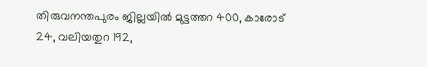തിരുവനന്തപുരം ജില്ലയിൽ മുട്ടത്തറ 400, കാരോട് 24, വലിയതുറ 192,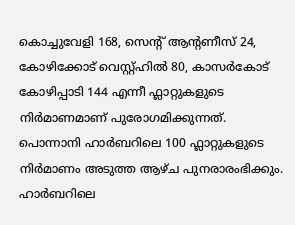കൊച്ചുവേളി 168, സെന്റ് ആന്റണീസ് 24, കോഴിക്കോട് വെസ്റ്റ്ഹിൽ 80, കാസർകോട് കോഴിപ്പാടി 144 എന്നീ ഫ്ലാറ്റുകളുടെ നിർമാണമാണ് പുരോഗമിക്കുന്നത്. പൊന്നാനി ഹാർബറിലെ 100 ഫ്ലാറ്റുകളുടെ നിർമാണം അടുത്ത ആഴ്ച പുനരാരംഭിക്കും. ഹാർബറിലെ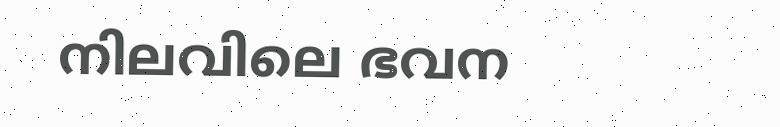നിലവിലെ ഭവന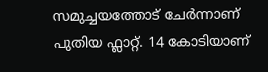സമുച്ചയത്തോട് ചേർന്നാണ് പുതിയ ഫ്ലാറ്റ്. 14 കോടിയാണ്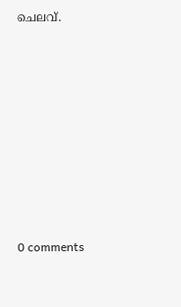ചെലവ്.











0 comments